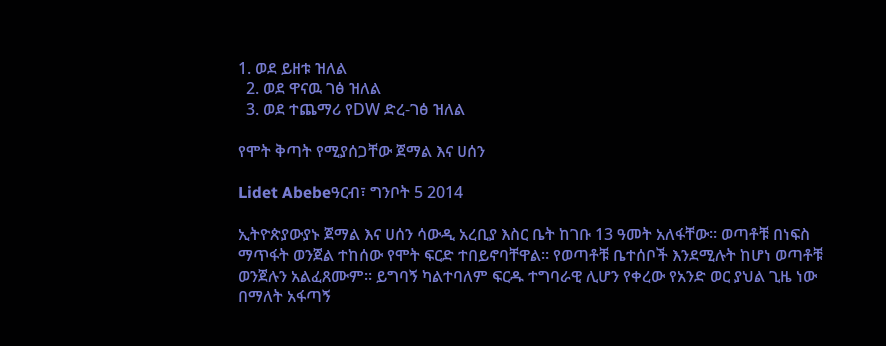1. ወደ ይዘቱ ዝለል
  2. ወደ ዋናዉ ገፅ ዝለል
  3. ወደ ተጨማሪ የDW ድረ-ገፅ ዝለል

የሞት ቅጣት የሚያሰጋቸው ጀማል እና ሀሰን

Lidet Abebeዓርብ፣ ግንቦት 5 2014

ኢትዮጵያውያኑ ጀማል እና ሀሰን ሳውዲ አረቢያ እስር ቤት ከገቡ 13 ዓመት አለፋቸው። ወጣቶቹ በነፍስ ማጥፋት ወንጀል ተከሰው የሞት ፍርድ ተበይኖባቸዋል። የወጣቶቹ ቤተሰቦች እንደሚሉት ከሆነ ወጣቶቹ ወንጀሉን አልፈጸሙም። ይግባኝ ካልተባለም ፍርዱ ተግባራዊ ሊሆን የቀረው የአንድ ወር ያህል ጊዜ ነው በማለት አፋጣኝ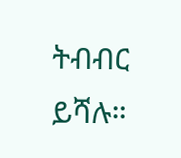ትብብር ይሻሉ።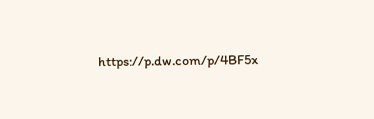https://p.dw.com/p/4BF5x